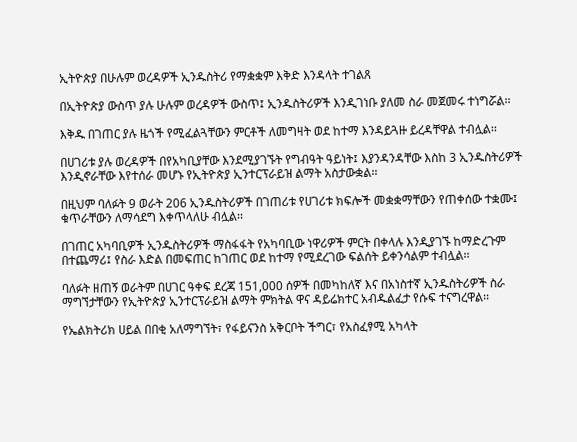ኢትዮጵያ በሁሉም ወረዳዎች ኢንዱስትሪ የማቋቋም እቅድ እንዳላት ተገልጸ

በኢትዮጵያ ውስጥ ያሉ ሁሉም ወረዳዎች ውስጥ፤ ኢንዱስትሪዎች እንዲገነቡ ያለመ ስራ መጀመሩ ተነግሯል፡፡

እቅዱ በገጠር ያሉ ዜጎች የሚፈልጓቸውን ምርቶች ለመግዛት ወደ ከተማ እንዳይጓዙ ይረዳቸዋል ተብሏል፡፡

በሀገሪቱ ያሉ ወረዳዎች በየአካቢያቸው እንደሚያገኙት የግብዓት ዓይነት፤ እያንዳንዳቸው እስከ 3 ኢንዱስትሪዎች እንዲኖራቸው እየተሰራ መሆኑ የኢትዮጵያ ኢንተርፕራይዝ ልማት አስታውቋል፡፡

በዚህም ባለፉት 9 ወራት 206 ኢንዱስትሪዎች በገጠሪቱ የሀገሪቱ ክፍሎች መቋቋማቸውን የጠቀሰው ተቋሙ፤ ቁጥራቸውን ለማሳደግ እቀጥላለሁ ብሏል፡፡

በገጠር አካባቢዎች ኢንዱስትሪዎች ማስፋፋት የአካባቢው ነዋሪዎች ምርት በቀላሉ እንዲያገኙ ከማድረጉም በተጨማሪ፤ የስራ እድል በመፍጠር ከገጠር ወደ ከተማ የሚደረገው ፍልሰት ይቀንሳልም ተብሏል፡፡

ባለፉት ዘጠኝ ወራትም በሀገር ዓቀፍ ደረጃ 151,000 ሰዎች በመካከለኛ እና በአነስተኛ ኢንዱስትሪዎች ስራ ማግኘታቸውን የኢትዮጵያ ኢንተርፕራይዝ ልማት ምክትል ዋና ዳይሬክተር አብዱልፈታ የሱፍ ተናግረዋል፡፡

የኤልክትሪክ ሀይል በበቂ አለማግኘት፣ የፋይናንስ አቅርቦት ችግር፣ የአስፈፃሚ አካላት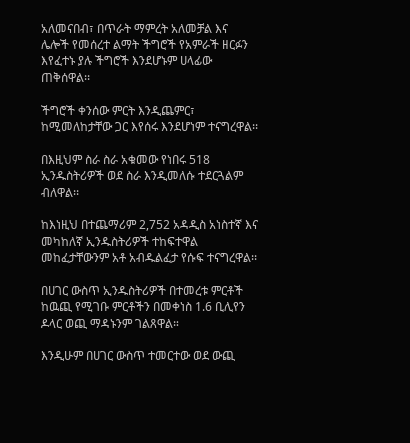አለመናበብ፣ በጥራት ማምረት አለመቻል እና ሌሎች የመሰረተ ልማት ችግሮች የአምራች ዘርፉን እየፈተኑ ያሉ ችግሮች እንደሆኑም ሀላፊው  ጠቅሰዋል፡፡

ችግሮች ቀንሰው ምርት እንዲጨምር፣ ከሚመለከታቸው ጋር እየሰሩ እንደሆነም ተናግረዋል፡፡

በእዚህም ስራ ስራ አቁመው የነበሩ 518  ኢንዱስትሪዎች ወደ ስራ እንዲመለሱ ተደርጓልም ብለዋል፡፡

ከእነዚህ በተጨማሪም 2,752 አዳዲስ አነስተኛ እና መካከለኛ ኢንዱስትሪዎች ተከፍተዋል መከፈታቸውንም አቶ አብዱልፈታ የሱፍ ተናግረዋል፡፡

በሀገር ውስጥ ኢንዱስትሪዎች በተመረቱ ምርቶች ከዉጪ የሚገቡ ምርቶችን በመቀነስ 1.6 ቢሊየን ዶላር ወጪ ማዳኑንም ገልጸዋል።

እንዲሁም በሀገር ውስጥ ተመርተው ወደ ውጪ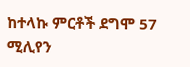ከተላኩ ምርቶች ደግሞ 57 ሚሊየን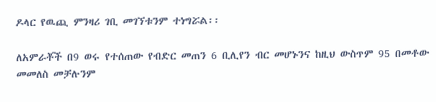ዶላር የዉጪ ምንዛሪ ገቢ መገኘቱንም ተነግሯል፡፡

ለአምራቾች በ9 ወሩ የተሰጠው የብድር መጠን 6 ቢሊየን ብር መሆኑንና ከዚህ ውስጥም 95 በመቶው መመለስ መቻሉንም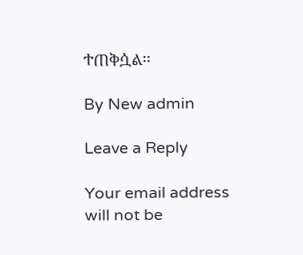ተጠቅሷል፡፡

By New admin

Leave a Reply

Your email address will not be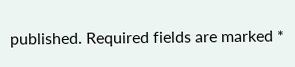published. Required fields are marked *